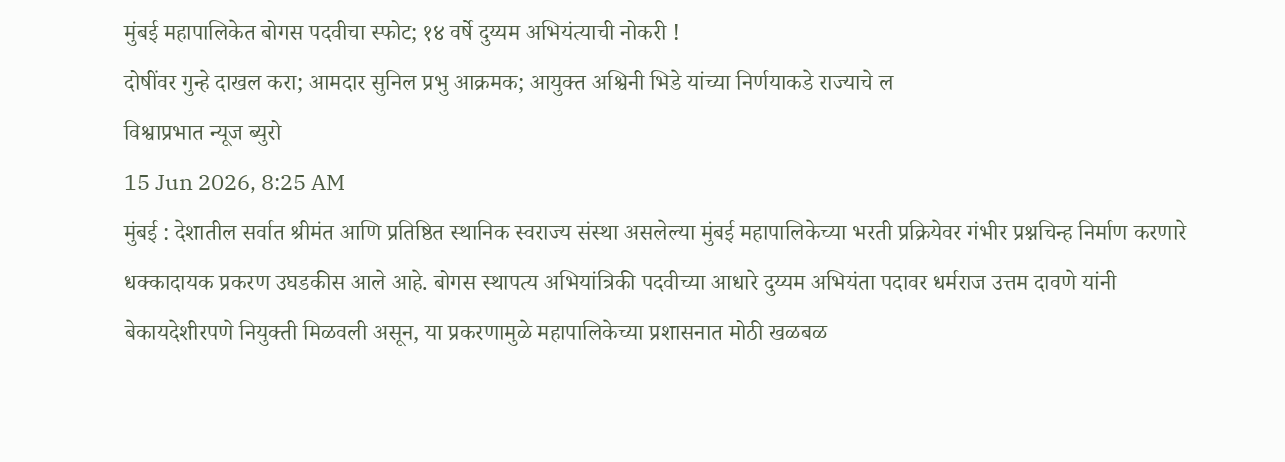मुंबई महापालिकेत बोगस पदवीचा स्फोट; १४ वर्षे दुय्यम अभियंत्याची नोकरी !
दोषींवर गुन्हे दाखल करा; आमदार सुनिल प्रभु आक्रमक; आयुक्त अश्विनी भिडे यांच्या निर्णयाकडे राज्याचे ल
विश्वाप्रभात न्यूज ब्युरो
15 Jun 2026, 8:25 AM
मुंबई : देशातील सर्वात श्रीमंत आणि प्रतिष्ठित स्थानिक स्वराज्य संस्था असलेल्या मुंबई महापालिकेच्या भरती प्रक्रियेवर गंभीर प्रश्नचिन्ह निर्माण करणारे धक्कादायक प्रकरण उघडकीस आले आहे. बोगस स्थापत्य अभियांत्रिकी पदवीच्या आधारे दुय्यम अभियंता पदावर धर्मराज उत्तम दावणे यांनी बेकायदेशीरपणे नियुक्ती मिळवली असून, या प्रकरणामुळे महापालिकेच्या प्रशासनात मोठी खळबळ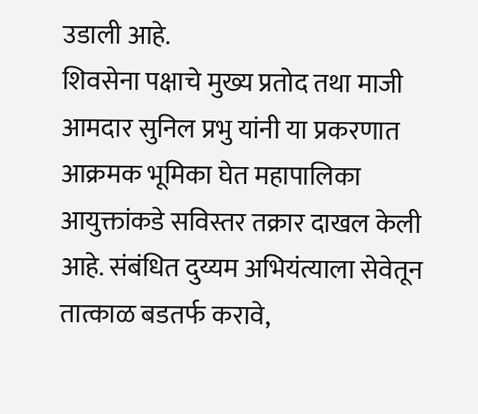उडाली आहे.
शिवसेना पक्षाचे मुख्य प्रतोद तथा माजी आमदार सुनिल प्रभु यांनी या प्रकरणात आक्रमक भूमिका घेत महापालिका आयुक्तांकडे सविस्तर तक्रार दाखल केली आहे. संबंधित दुय्यम अभियंत्याला सेवेतून तात्काळ बडतर्फ करावे,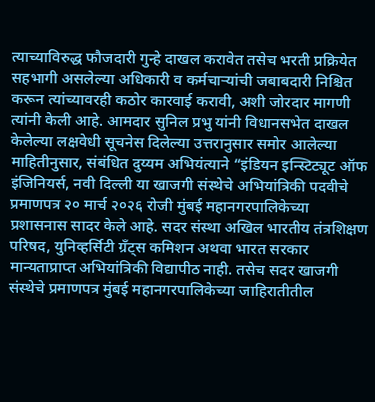त्याच्याविरुद्ध फौजदारी गुन्हे दाखल करावेत तसेच भरती प्रक्रियेत सहभागी असलेल्या अधिकारी व कर्मचाऱ्यांची जबाबदारी निश्चित करून त्यांच्यावरही कठोर कारवाई करावी, अशी जोरदार मागणी त्यांनी केली आहे. आमदार सुनिल प्रभु यांनी विधानसभेत दाखल केलेल्या लक्षवेधी सूचनेस दिलेल्या उत्तरानुसार समोर आलेल्या माहितीनुसार, संबंधित दुय्यम अभियंत्याने “इंडियन इन्स्टिट्यूट ऑफ इंजिनियर्स, नवी दिल्ली या खाजगी संस्थेचे अभियांत्रिकी पदवीचे प्रमाणपत्र २० मार्च २०२६ रोजी मुंबई महानगरपालिकेच्या प्रशासनास सादर केले आहे. सदर संस्था अखिल भारतीय तंत्रशिक्षण परिषद, युनिव्हर्सिटी ग्रँट्स कमिशन अथवा भारत सरकार मान्यताप्राप्त अभियांत्रिकी विद्यापीठ नाही. तसेच सदर खाजगी संस्थेचे प्रमाणपत्र मुंबई महानगरपालिकेच्या जाहिरातीतील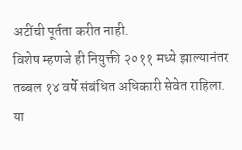अटींची पूर्तता करीत नाही.
विशेष म्हणजे ही नियुक्ती २०११ मध्ये झाल्यानंतर तब्बल १४ वर्षे संबंधित अधिकारी सेवेत राहिला. या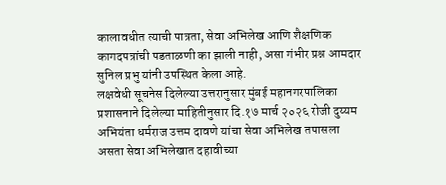कालावधीत त्याची पात्रता, सेवा अभिलेख आणि शैक्षणिक कागदपत्रांची पडताळणी का झाली नाही, असा गंभीर प्रश्न आमदार सुनिल प्रभु यांनी उपस्थित केला आहे.
लक्षवेधी सूचनेस दिलेल्या उत्तरानुसार मुंबई महानगरपालिका प्रशासनाने दिलेल्या माहितीनुसार दि.१७ मार्च २०२६ रोजी दुय्यम अभियंता धर्मराज उत्तम दावणे यांचा सेवा अभिलेख तपासला असता सेवा अभिलेखात दहावीच्या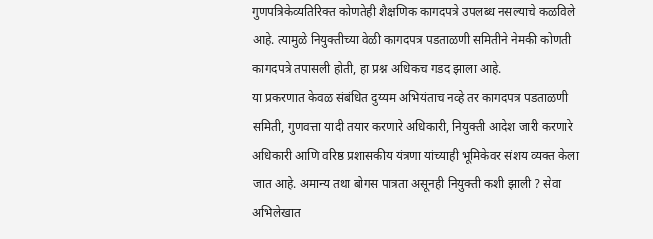गुणपत्रिकेव्यतिरिक्त कोणतेही शैक्षणिक कागदपत्रे उपलब्ध नसल्याचे कळविले आहे. त्यामुळे नियुक्तीच्या वेळी कागदपत्र पडताळणी समितीने नेमकी कोणती कागदपत्रे तपासली होती, हा प्रश्न अधिकच गडद झाला आहे.
या प्रकरणात केवळ संबंधित दुय्यम अभियंताच नव्हे तर कागदपत्र पडताळणी समिती, गुणवत्ता यादी तयार करणारे अधिकारी, नियुक्ती आदेश जारी करणारे अधिकारी आणि वरिष्ठ प्रशासकीय यंत्रणा यांच्याही भूमिकेवर संशय व्यक्त केला जात आहे. अमान्य तथा बोगस पात्रता असूनही नियुक्ती कशी झाली ? सेवा अभिलेखात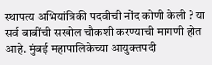स्थापत्य अभियांत्रिकी पदवीची नोंद कोणी केली ? या सर्व बाबींची सखोल चौकशी करण्याची मागणी होत आहे. मुंबई महापालिकेच्या आयुक्तपदी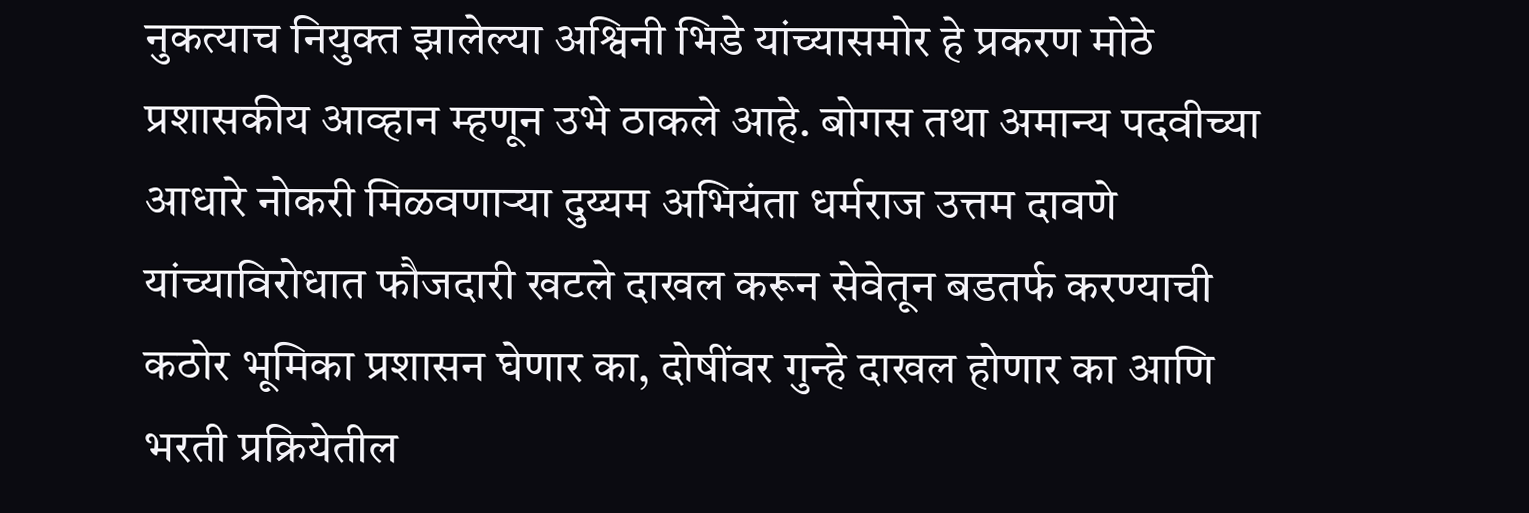नुकत्याच नियुक्त झालेल्या अश्विनी भिडे यांच्यासमोर हे प्रकरण मोठे प्रशासकीय आव्हान म्हणून उभे ठाकले आहे. बोगस तथा अमान्य पदवीच्या आधारे नोकरी मिळवणाऱ्या दुय्यम अभियंता धर्मराज उत्तम दावणे यांच्याविरोधात फौजदारी खटले दाखल करून सेवेतून बडतर्फ करण्याची कठोर भूमिका प्रशासन घेणार का, दोषींवर गुन्हे दाखल होणार का आणि भरती प्रक्रियेतील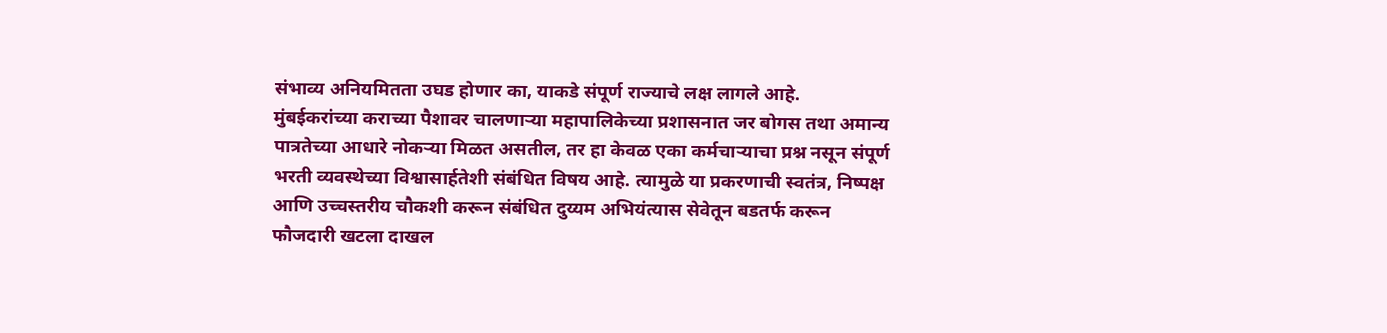संभाव्य अनियमितता उघड होणार का, याकडे संपूर्ण राज्याचे लक्ष लागले आहे.
मुंबईकरांच्या कराच्या पैशावर चालणाऱ्या महापालिकेच्या प्रशासनात जर बोगस तथा अमान्य पात्रतेच्या आधारे नोकऱ्या मिळत असतील, तर हा केवळ एका कर्मचाऱ्याचा प्रश्न नसून संपूर्ण भरती व्यवस्थेच्या विश्वासार्हतेशी संबंधित विषय आहे. त्यामुळे या प्रकरणाची स्वतंत्र, निष्पक्ष आणि उच्चस्तरीय चौकशी करून संबंधित दुय्यम अभियंत्यास सेवेतून बडतर्फ करून फौजदारी खटला दाखल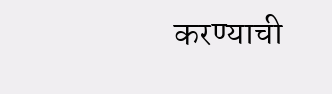करण्याची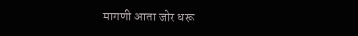मागणी आता जोर धरू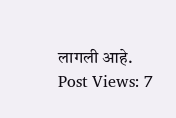लागली आहे.
Post Views: 7